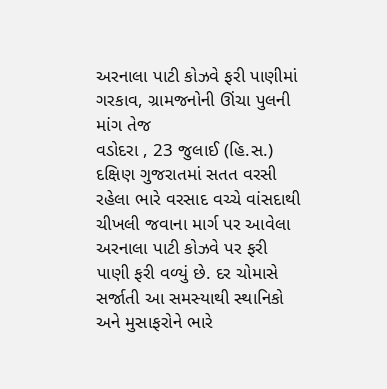અરનાલા પાટી કોઝવે ફરી પાણીમાં ગરકાવ, ગ્રામજનોની ઊંચા પુલની માંગ તેજ
વડોદરા , 23 જુલાઈ (હિ.સ.) દક્ષિણ ગુજરાતમાં સતત વરસી રહેલા ભારે વરસાદ વચ્ચે વાંસદાથી ચીખલી જવાના માર્ગ પર આવેલા અરનાલા પાટી કોઝવે પર ફરી પાણી ફરી વળ્યું છે. દર ચોમાસે સર્જાતી આ સમસ્યાથી સ્થાનિકો અને મુસાફરોને ભારે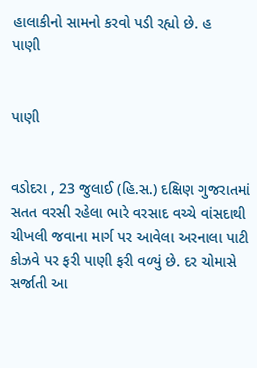હાલાકીનો સામનો કરવો પડી રહ્યો છે. હ
પાણી


પાણી


વડોદરા , 23 જુલાઈ (હિ.સ.) દક્ષિણ ગુજરાતમાં સતત વરસી રહેલા ભારે વરસાદ વચ્ચે વાંસદાથી ચીખલી જવાના માર્ગ પર આવેલા અરનાલા પાટી કોઝવે પર ફરી પાણી ફરી વળ્યું છે. દર ચોમાસે સર્જાતી આ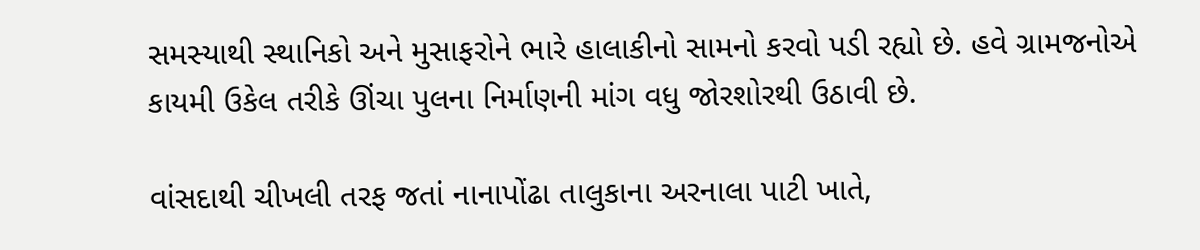સમસ્યાથી સ્થાનિકો અને મુસાફરોને ભારે હાલાકીનો સામનો કરવો પડી રહ્યો છે. હવે ગ્રામજનોએ કાયમી ઉકેલ તરીકે ઊંચા પુલના નિર્માણની માંગ વધુ જોરશોરથી ઉઠાવી છે.

વાંસદાથી ચીખલી તરફ જતાં નાનાપોંઢા તાલુકાના અરનાલા પાટી ખાતે,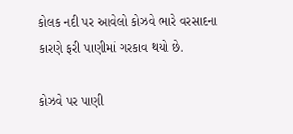કોલક નદી પર આવેલો કોઝવે ભારે વરસાદના કારણે ફરી પાણીમાં ગરકાવ થયો છે.

કોઝવે પર પાણી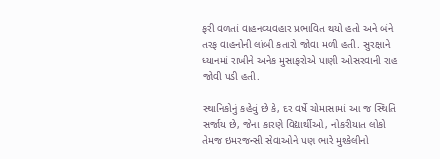ફરી વળતાં વાહનવ્યવહાર પ્રભાવિત થયો હતો અને બંને તરફ વાહનોની લાંબી કતારો જોવા મળી હતી. સુરક્ષાને ધ્યાનમાં રાખીને અનેક મુસાફરોએ પાણી ઓસરવાની રાહ જોવી પડી હતી.

સ્થાનિકોનું કહેવું છે કે, દર વર્ષે ચોમાસામાં આ જ સ્થિતિ સર્જાય છે, જેના કારણે વિદ્યાર્થીઓ, નોકરીયાત લોકો તેમજ ઇમરજન્સી સેવાઓને પણ ભારે મુશ્કેલીનો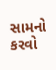સામનો કરવો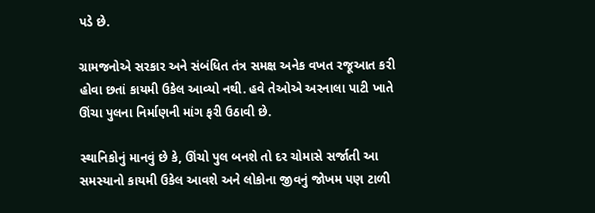પડે છે.

ગ્રામજનોએ સરકાર અને સંબંધિત તંત્ર સમક્ષ અનેક વખત રજૂઆત કરી હોવા છતાં કાયમી ઉકેલ આવ્યો નથી. હવે તેઓએ અરનાલા પાટી ખાતે ઊંચા પુલના નિર્માણની માંગ ફરી ઉઠાવી છે.

સ્થાનિકોનું માનવું છે કે, ઊંચો પુલ બનશે તો દર ચોમાસે સર્જાતી આ સમસ્યાનો કાયમી ઉકેલ આવશે અને લોકોના જીવનું જોખમ પણ ટાળી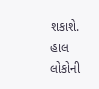શકાશે. હાલ લોકોની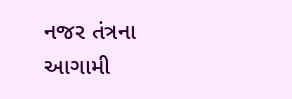નજર તંત્રના આગામી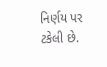નિર્ણય પર ટકેલી છે.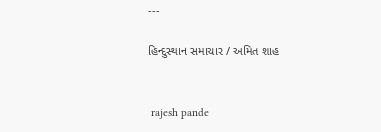---

હિન્દુસ્થાન સમાચાર / અમિત શાહ


 rajesh pande